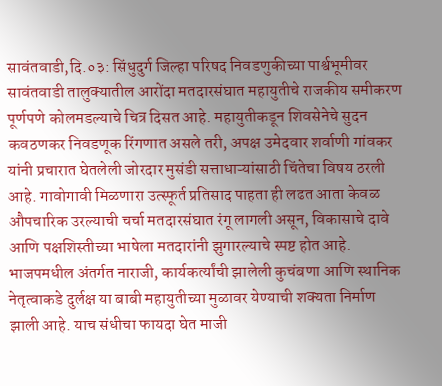सावंतवाडी,दि.०३: सिंधुदुर्ग जिल्हा परिषद निवडणुकीच्या पार्श्वभूमीवर सावंतवाडी तालुक्यातील आरोंदा मतदारसंघात महायुतीचे राजकीय समीकरण पूर्णपणे कोलमडल्याचे चित्र दिसत आहे. महायुतीकडून शिवसेनेचे सुदन कवठणकर निवडणूक रिंगणात असले तरी, अपक्ष उमेदवार शर्वाणी गांवकर यांनी प्रचारात घेतलेली जोरदार मुसंडी सत्ताधाऱ्यांसाठी चिंतेचा विषय ठरली आहे. गावोगावी मिळणारा उत्स्फूर्त प्रतिसाद पाहता ही लढत आता केवळ औपचारिक उरल्याची चर्चा मतदारसंघात रंगू लागली असून, विकासाचे दावे आणि पक्षशिस्तीच्या भाषेला मतदारांनी झुगारल्याचे स्पष्ट होत आहे.
भाजपमधील अंतर्गत नाराजी, कार्यकर्त्यांची झालेली कुचंबणा आणि स्थानिक नेतृत्वाकडे दुर्लक्ष या बाबी महायुतीच्या मुळावर येण्याची शक्यता निर्माण झाली आहे. याच संधीचा फायदा घेत माजी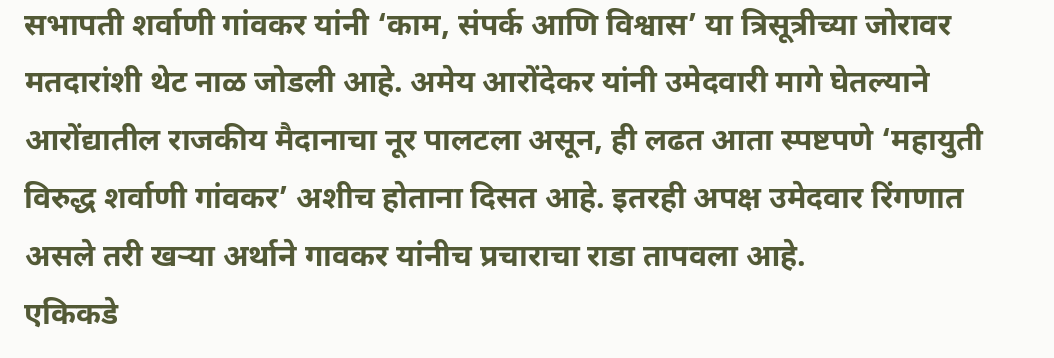सभापती शर्वाणी गांवकर यांनी ‘काम, संपर्क आणि विश्वास’ या त्रिसूत्रीच्या जोरावर मतदारांशी थेट नाळ जोडली आहे. अमेय आरोंदेकर यांनी उमेदवारी मागे घेतल्याने आरोंद्यातील राजकीय मैदानाचा नूर पालटला असून, ही लढत आता स्पष्टपणे ‘महायुती विरुद्ध शर्वाणी गांवकर’ अशीच होताना दिसत आहे. इतरही अपक्ष उमेदवार रिंगणात असले तरी खऱ्या अर्थाने गावकर यांनीच प्रचाराचा राडा तापवला आहे.
एकिकडे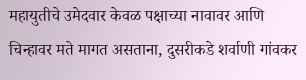महायुतीचे उमेदवार केवळ पक्षाच्या नावावर आणि चिन्हावर मते मागत असताना, दुसरीकडे शर्वाणी गांवकर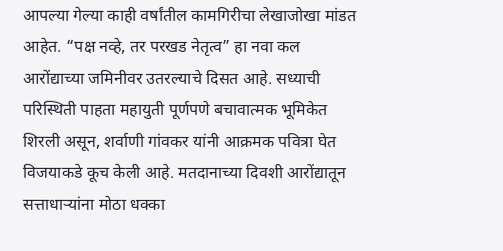आपल्या गेल्या काही वर्षांतील कामगिरीचा लेखाजोखा मांडत आहेत. “पक्ष नव्हे, तर परखड नेतृत्व” हा नवा कल आरोंद्याच्या जमिनीवर उतरल्याचे दिसत आहे. सध्याची परिस्थिती पाहता महायुती पूर्णपणे बचावात्मक भूमिकेत शिरली असून, शर्वाणी गांवकर यांनी आक्रमक पवित्रा घेत विजयाकडे कूच केली आहे. मतदानाच्या दिवशी आरोंद्यातून सत्ताधाऱ्यांना मोठा धक्का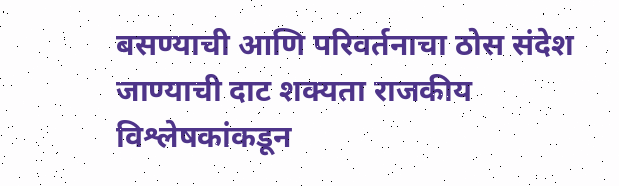बसण्याची आणि परिवर्तनाचा ठोस संदेश जाण्याची दाट शक्यता राजकीय विश्लेषकांकडून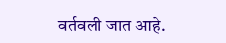वर्तवली जात आहे.